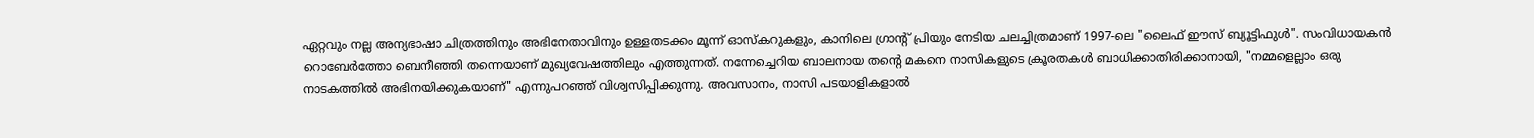ഏറ്റവും നല്ല അന്യഭാഷാ ചിത്രത്തിനും അഭിനേതാവിനും ഉള്ളതടക്കം മൂന്ന് ഓസ്കറുകളും, കാനിലെ ഗ്രാൻ്റ് പ്രിയും നേടിയ ചലച്ചിത്രമാണ് 1997-ലെ "ലൈഫ് ഈസ് ബ്യൂട്ടിഫുൾ". സംവിധായകൻ റൊബേർത്തോ ബെനീഞ്ഞി തന്നെയാണ് മുഖ്യവേഷത്തിലും എത്തുന്നത്. നന്നേച്ചെറിയ ബാലനായ തൻ്റെ മകനെ നാസികളുടെ ക്രൂരതകൾ ബാധിക്കാതിരിക്കാനായി, "നമ്മളെല്ലാം ഒരു നാടകത്തിൽ അഭിനയിക്കുകയാണ്" എന്നുപറഞ്ഞ് വിശ്വസിപ്പിക്കുന്നു. അവസാനം, നാസി പടയാളികളാൽ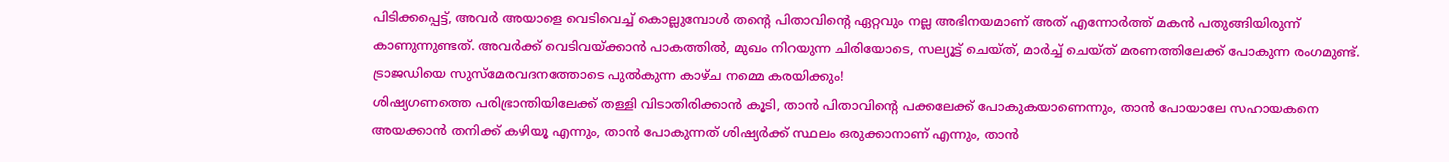പിടിക്കപ്പെട്ട്, അവർ അയാളെ വെടിവെച്ച് കൊല്ലുമ്പോൾ തൻ്റെ പിതാവിന്റെ ഏറ്റവും നല്ല അഭിനയമാണ് അത് എന്നോർത്ത് മകൻ പതുങ്ങിയിരുന്ന് കാണുന്നുണ്ടത്. അവർക്ക് വെടിവയ്ക്കാൻ പാകത്തിൽ, മുഖം നിറയുന്ന ചിരിയോടെ, സല്യൂട്ട് ചെയ്ത്, മാർച്ച് ചെയ്ത് മരണത്തിലേക്ക് പോകുന്ന രംഗമുണ്ട്. ട്രാജഡിയെ സുസ്മേരവദനത്തോടെ പുൽകുന്ന കാഴ്ച നമ്മെ കരയിക്കും!
ശിഷ്യഗണത്തെ പരിഭ്രാന്തിയിലേക്ക് തള്ളി വിടാതിരിക്കാൻ കൂടി, താൻ പിതാവിൻ്റെ പക്കലേക്ക് പോകുകയാണെന്നും, താൻ പോയാലേ സഹായകനെ അയക്കാൻ തനിക്ക് കഴിയൂ എന്നും, താൻ പോകുന്നത് ശിഷ്യർക്ക് സ്ഥലം ഒരുക്കാനാണ് എന്നും, താൻ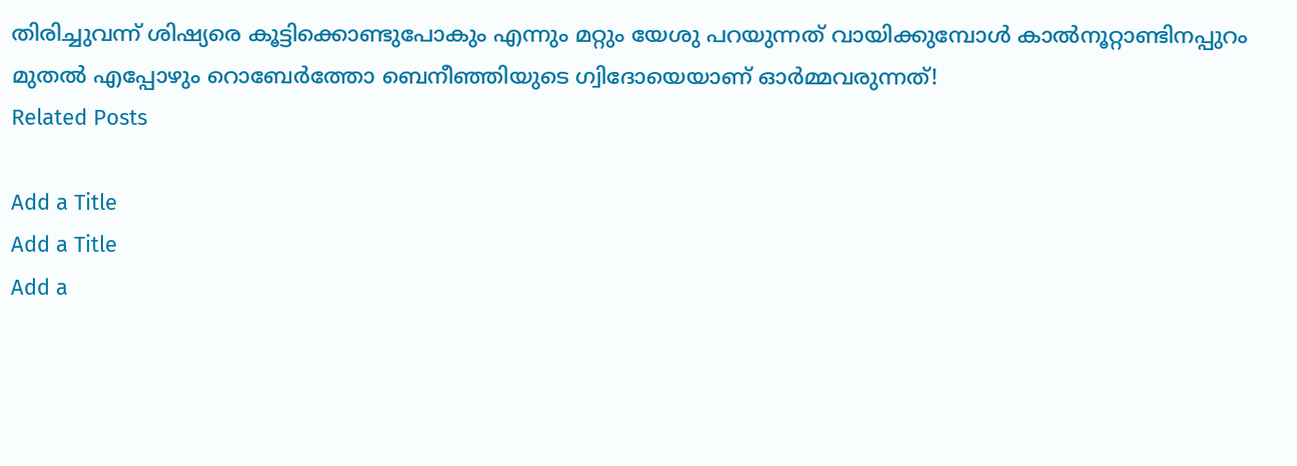തിരിച്ചുവന്ന് ശിഷ്യരെ കൂട്ടിക്കൊണ്ടുപോകും എന്നും മറ്റും യേശു പറയുന്നത് വായിക്കുമ്പോൾ കാൽനൂറ്റാണ്ടിനപ്പുറം മുതൽ എപ്പോഴും റൊബേർത്തോ ബെനീഞ്ഞിയുടെ ഗ്വിദോയെയാണ് ഓർമ്മവരുന്നത്!
Related Posts

Add a Title
Add a Title
Add a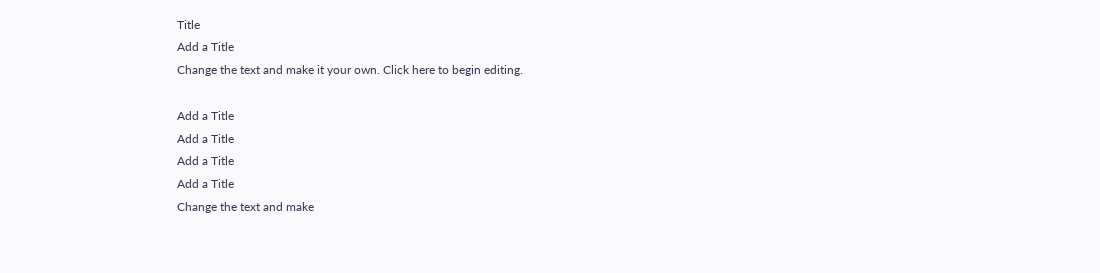Title
Add a Title
Change the text and make it your own. Click here to begin editing.

Add a Title
Add a Title
Add a Title
Add a Title
Change the text and make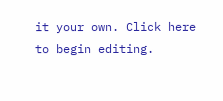it your own. Click here to begin editing.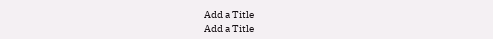Add a Title
Add a Title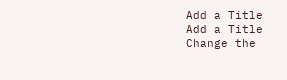Add a Title
Add a Title
Change the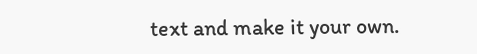text and make it your own.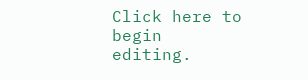Click here to begin editing.